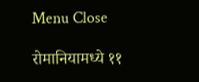Menu Close

रोमानियामध्ये ११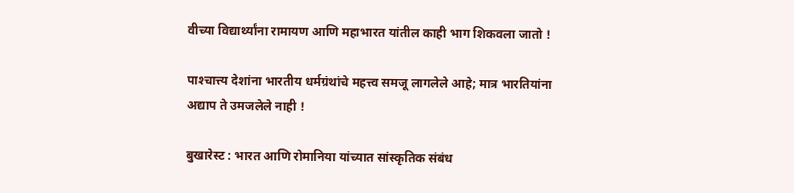वीच्या विद्यार्थ्यांना रामायण आणि महाभारत यांतील काही भाग शिकवला जातो !

पाश्‍चात्त्य देशांना भारतीय धर्मग्रंथांचे महत्त्व समजू लागलेले आहे; मात्र भारतियांना अद्याप ते उमजलेले नाही !

बुखारेस्ट : भारत आणि रोमानिया यांच्यात सांस्कृतिक संबंध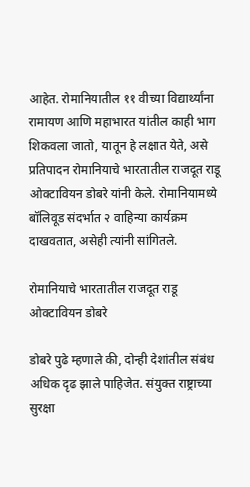आहेत. रोमानियातील ११ वीच्या विद्यार्थ्यांना रामायण आणि महाभारत यांतील काही भाग शिकवला जातो, यातून हे लक्षात येते, असे प्रतिपादन रोमानियाचे भारतातील राजदूत राडू ओक्टावियन डोबरे यांनी केले. रोमानियामध्ये बॉलिवूड संदर्भात २ वाहिन्या कार्यक्रम दाखवतात, असेही त्यांनी सांगितले.

रोमानियाचे भारतातील राजदूत राडू ओक्टावियन डोबरे

डोबरे पुढे म्हणाले की, दोन्ही देशांतील संबंध अधिक दृढ झाले पाहिजेत. संयुक्त राष्ट्राच्या सुरक्षा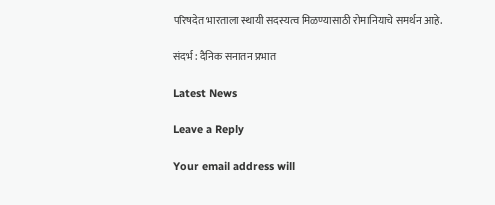परिषदेत भारताला स्थायी सदस्यत्व मिळण्यासाठी रोमानियाचे समर्थन आहे.

संदर्भ : दैनिक सनातन प्रभात

Latest News

Leave a Reply

Your email address will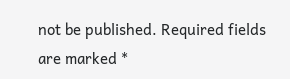not be published. Required fields are marked *